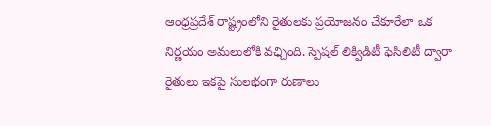ఆంధ్రప్రదేశ్ రాష్ట్రంలోని రైతులకు ప్రయోజనం చేకూరేలా ఒక నిర్ణయం అమలులోకి వఛ్చింది. స్పెషల్ లిక్విడిటీ ఫెసిలిటీ ద్వారా రైతులు ఇకపై సులభంగా రుణాలు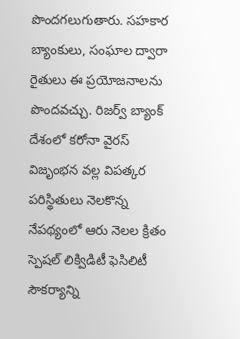పొందగలుగుతారు. సహకార బ్యాంకులు, సంఘాల ద్వారా రైతులు ఈ ప్రయోజనాలను పొందవచ్చు. రిజర్వ్ బ్యాంక్ దేశంలో కరోనా వైరస్ విజృంభన వల్ల విపత్కర పరిస్థితులు నెలకొన్న నేపథ్యంలో ఆరు నెలల క్రితం స్పెషల్ లిక్విడిటీ ఫెసిలిటీ సౌకర్యాన్ని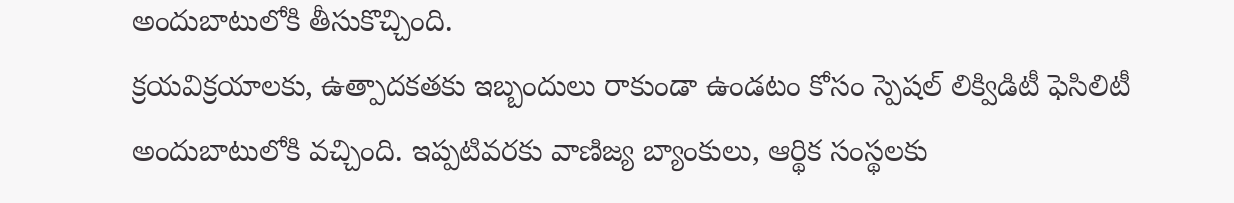అందుబాటులోకి తీసుకొచ్చింది.
క్రయవిక్రయాలకు, ఉత్పాదకతకు ఇబ్బందులు రాకుండా ఉండటం కోసం స్పెషల్ లిక్విడిటీ ఫెసిలిటీ అందుబాటులోకి వచ్చింది. ఇప్పటివరకు వాణిజ్య బ్యాంకులు, ఆర్థిక సంస్థలకు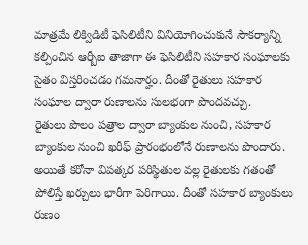మాత్రమే లిక్విడిటీ ఫెసిలిటీని వినియోగించుకునే సౌకర్యాన్ని కల్పించిన ఆర్బీఐ తాజాగా ఈ ఫెసిలిటీని సహకార సంఘాలకు సైతం విస్తరించడం గమనార్హం. దీంతో రైతులు సహకార సంఘాల ద్వారా రుణాలను సులభంగా పొందవచ్చు.
రైతులు పొలం పత్రాల ద్వారా బ్యాంకుల నుంచి, సహకార బ్యాంకుల నుంచి ఖరీఫ్ ప్రారంభంలోనే రుణాలను పొందారు. అయితే కరోనా విపత్కర పరిస్థితుల వల్ల రైతులకు గతంతో పోలిస్తే ఖర్చులు భారీగా పెరిగాయి. దీంతో సహకార బ్యాంకులు రుణం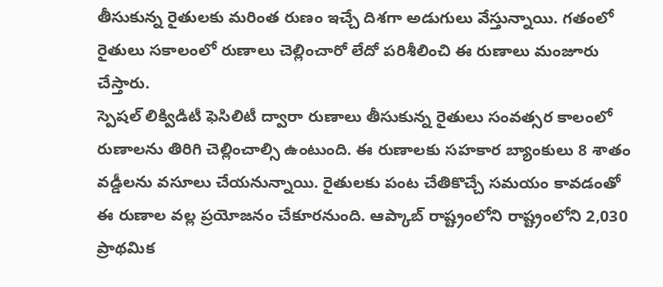తీసుకున్న రైతులకు మరింత రుణం ఇచ్చే దిశగా అడుగులు వేస్తున్నాయి. గతంలో రైతులు సకాలంలో రుణాలు చెల్లించారో లేదో పరిశీలించి ఈ రుణాలు మంజూరు చేస్తారు.
స్పెషల్ లిక్విడిటీ ఫెసిలిటీ ద్వారా రుణాలు తీసుకున్న రైతులు సంవత్సర కాలంలో రుణాలను తిరిగి చెల్లించాల్సి ఉంటుంది. ఈ రుణాలకు సహకార బ్యాంకులు 8 శాతం వడ్డీలను వసూలు చేయనున్నాయి. రైతులకు పంట చేతికొచ్చే సమయం కావడంతో ఈ రుణాల వల్ల ప్రయోజనం చేకూరనుంది. ఆప్కాబ్ రాష్ట్రంలోని రాష్ట్రంలోని 2,030 ప్రాథమిక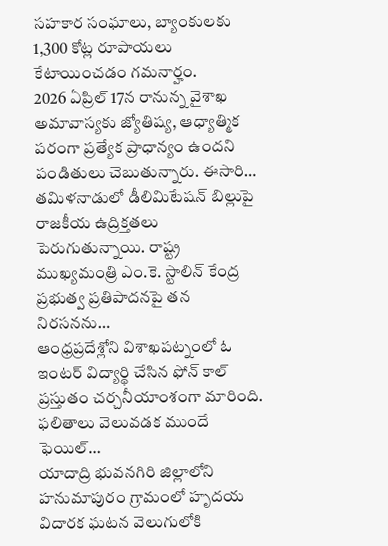సహకార సంఘాలు, బ్యాంకులకు 1,300 కోట్ల రూపాయలు కేటాయించడం గమనార్హం.
2026 ఏప్రిల్ 17న రానున్న వైశాఖ అమావాస్యకు జ్యోతిష్య, ఆధ్యాత్మిక పరంగా ప్రత్యేక ప్రాధాన్యం ఉందని పండితులు చెబుతున్నారు. ఈసారి…
తమిళనాడులో డీలిమిటేషన్ బిల్లుపై రాజకీయ ఉద్రిక్తతలు పెరుగుతున్నాయి. రాష్ట్ర ముఖ్యమంత్రి ఎం.కె. స్టాలిన్ కేంద్ర ప్రభుత్వ ప్రతిపాదనపై తన నిరసనను…
ఆంధ్రప్రదేశ్లోని విశాఖపట్నంలో ఓ ఇంటర్ విద్యార్థి చేసిన ఫోన్ కాల్ ప్రస్తుతం చర్చనీయాంశంగా మారింది. ఫలితాలు వెలువడక ముందే ఫెయిల్…
యాదాద్రి భువనగిరి జిల్లాలోని హనుమాపురం గ్రామంలో హృదయ విదారక ఘటన వెలుగులోకి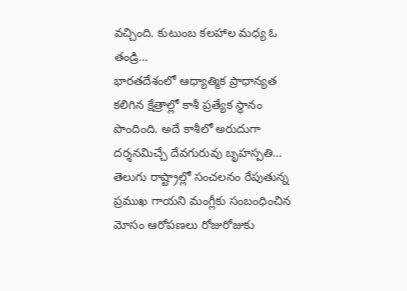వచ్చింది. కుటుంబ కలహాల మధ్య ఓ తండ్రి…
భారతదేశంలో ఆధ్యాత్మిక ప్రాధాన్యత కలిగిన క్షేత్రాల్లో కాశీ ప్రత్యేక స్థానం పొందింది. అదే కాశీలో అరుదుగా దర్శనమిచ్చే దేవగురువు బృహస్పతి…
తెలుగు రాష్ట్రాల్లో సంచలనం రేపుతున్న ప్రముఖ గాయని మంగ్లీకు సంబంధించిన మోసం ఆరోపణలు రోజురోజుకు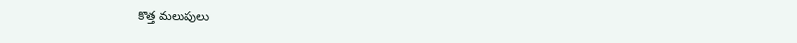కొత్త మలుపులు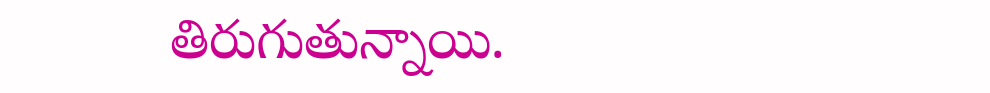తిరుగుతున్నాయి.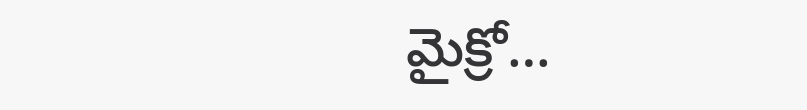మైక్రో…